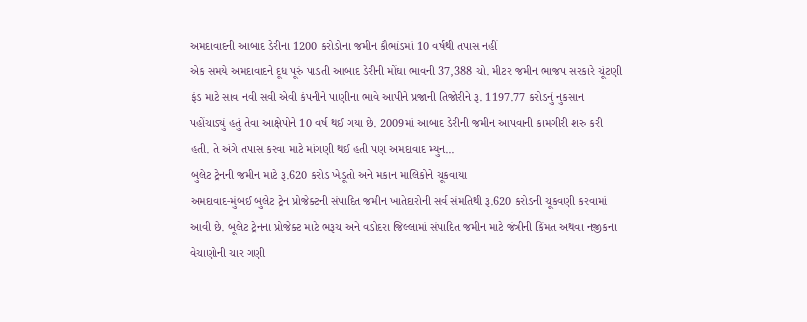અમદાવાદની આબાદ ડેરીના 1200 કરોડોના જમીન કૌભાંડમાં 10 વર્ષથી તપાસ નહીં
એક સમયે અમદાવાદને દૂધ પૂરું પાડતી આબાદ ડેરીની મોંઘા ભાવની 37,388 ચો. મીટર જમીન ભાજપ સરકારે ચૂંટણી ફંડ માટે સાવ નવી સવી એવી કંપનીને પાણીના ભાવે આપીને પ્રજાની તિજોરીને રૂ. 1197.77 કરોડનું નુકસાન પહોંચાડ્યું હતું તેવા આક્ષેપોને 10 વર્ષ થઈ ગયા છે. 2009માં આબાદ ડેરીની જમીન આપવાની કામગીરી શરુ કરી હતી. તે અંગે તપાસ કરવા માટે માંગણી થઈ હતી પણ અમદાવાદ મ્યુન...
બુલેટ ટ્રેનની જમીન માટે રૂ.620 કરોડ ખેડૂતો અને મકાન માલિકોને ચૂકવાયા
અમદાવાદ-મુંબઈ બુલેટ ટ્રેન પ્રોજેક્ટની સંપાદિત જમીન ખાતેદારોની સર્વ સંમતિથી રૂ.620 કરોડની ચૂકવણી કરવામાં આવી છે. બૂલેટ ટ્રેનના પ્રોજેક્ટ માટે ભરૂચ અને વડોદરા જિલ્લામાં સંપાદિત જમીન માટે જંત્રીની કિંમત અથવા નજીકના વેચાણોની ચાર ગણી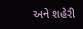અને શહેરી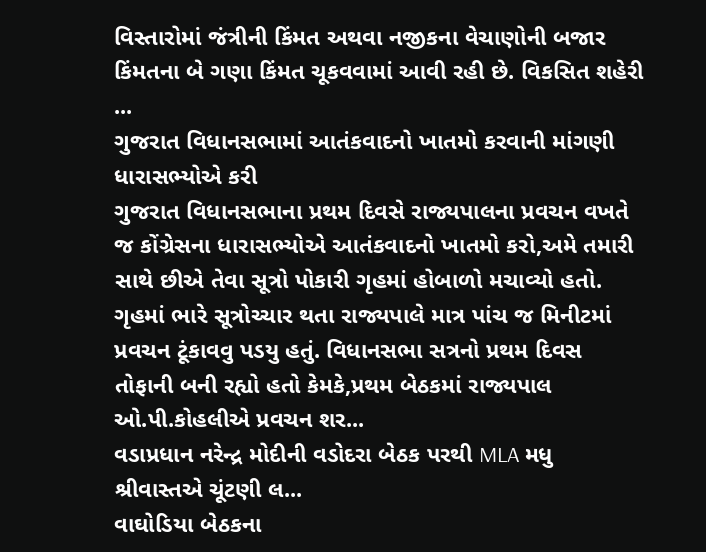વિસ્તારોમાં જંત્રીની કિંમત અથવા નજીકના વેચાણોની બજાર કિંમતના બે ગણા કિંમત ચૂકવવામાં આવી રહી છે. વિકસિત શહેરી ...
ગુજરાત વિધાનસભામાં આતંકવાદનો ખાતમો કરવાની માંગણી ધારાસભ્યોએ કરી
ગુજરાત વિધાનસભાના પ્રથમ દિવસે રાજ્યપાલના પ્રવચન વખતે જ કોંગ્રેસના ધારાસભ્યોએ આતંકવાદનો ખાતમો કરો,અમે તમારી સાથે છીએ તેવા સૂત્રો પોકારી ગૃહમાં હોબાળો મચાવ્યો હતો. ગૃહમાં ભારે સૂત્રોચ્ચાર થતા રાજ્યપાલે માત્ર પાંચ જ મિનીટમાં પ્રવચન ટૂંકાવવુ પડયુ હતું. વિધાનસભા સત્રનો પ્રથમ દિવસ તોફાની બની રહ્યો હતો કેમકે,પ્રથમ બેઠકમાં રાજ્યપાલ ઓ.પી.કોહલીએ પ્રવચન શર...
વડાપ્રધાન નરેન્દ્ર મોદીની વડોદરા બેઠક પરથી MLA મધુ શ્રીવાસ્તએ ચૂંટણી લ...
વાઘોડિયા બેઠકના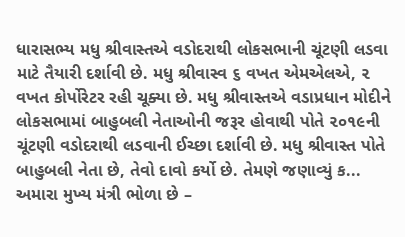ધારાસભ્ય મધુ શ્રીવાસ્તએ વડોદરાથી લોકસભાની ચૂંટણી લડવા માટે તૈયારી દર્શાવી છે. મધુ શ્રીવાસ્વ ૬ વખત એમએલએ, ૨ વખત કોર્પોરેટર રહી ચૂક્યા છે. મધુ શ્રીવાસ્તએ વડાપ્રધાન મોદીને લોકસભામાં બાહુબલી નેતાઓની જરૂર હોવાથી પોતે ૨૦૧૯ની ચૂંટણી વડોદરાથી લડવાની ઈચ્છા દર્શાવી છે. મધુ શ્રીવાસ્ત પોતે બાહુબલી નેતા છે, તેવો દાવો કર્યો છે. તેમણે જણાવ્યું ક...
અમારા મુખ્ય મંત્રી ભોળા છે –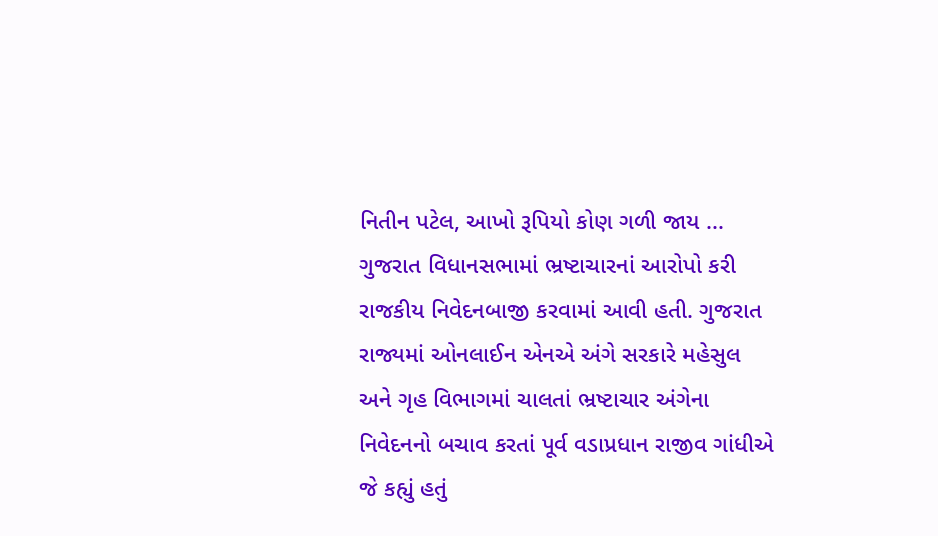નિતીન પટેલ, આખો રૂપિયો કોણ ગળી જાય ...
ગુજરાત વિધાનસભામાં ભ્રષ્ટાચારનાં આરોપો કરી રાજકીય નિવેદનબાજી કરવામાં આવી હતી. ગુજરાત રાજ્યમાં ઓનલાઈન એનએ અંગે સરકારે મહેસુલ અને ગૃહ વિભાગમાં ચાલતાં ભ્રષ્ટાચાર અંગેના નિવેદનનો બચાવ કરતાં પૂર્વ વડાપ્રધાન રાજીવ ગાંધીએ જે કહ્યું હતું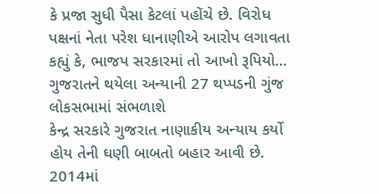કે પ્રજા સુધી પૈસા કેટલાં પહોંચે છે. વિરોધ પક્ષનાં નેતા પરેશ ધાનાણીએ આરોપ લગાવતા કહ્યું કે, ભાજપ સરકારમાં તો આખો રૂપિયો...
ગુજરાતને થયેલા અન્યાની 27 થપ્પડની ગુંજ લોકસભામાં સંભળાશે
કેન્દ્ર સરકારે ગુજરાત નાણાકીય અન્યાય કર્યો હોય તેની ઘણી બાબતો બહાર આવી છે. 2014માં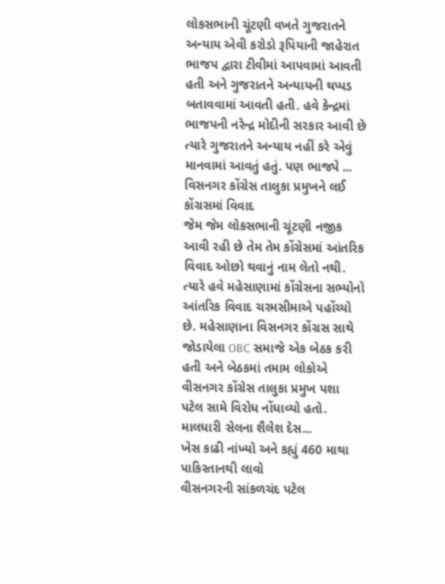લોકસભાની ચૂંટણી વખતે ગુજરાતને અન્યાય એવી કરોડો રૂપિયાની જાહેરાત ભાજપ દ્વારા ટીવીમાં આપવામાં આવતી હતી અને ગુજરાતને અન્યાયની થપ્પડ બતાવવામાં આવતી હતી. હવે કેન્દ્રમાં ભાજપની નરેન્દ્ર મોદીની સરકાર આવી છે ત્યારે ગુજરાતને અન્યાય નહીં કરે એવું માનવામાં આવતું હતું. પણ ભાજપે ...
વિસનગર કોંગ્રેસ તાલુકા પ્રમુખને લઈ કોંગ્રસમાં વિવાદ
જેમ જેમ લોકસભાની ચૂંટણી નજીક આવી રહી છે તેમ તેમ કોંગ્રેસમાં આંતરિક વિવાદ ઓછો થવાનું નામ લેતો નથી. ત્યારે હવે મહેસાણામાં કોંગ્રેસના સભ્યોનો આંતરિક વિવાદ ચરમસીમાએ પહોંચ્યો છે. મહેસાણાના વિસનગર કોંગ્રસ સાથે જોડાયેલા OBC સમાજે એક બેઠક કરી હતી અને બેઠકમાં તમામ લોકોએ વીસનગર કોંગ્રેસ તાલુકા પ્રમુખ પશા પટેલ સામે વિરોધ નોંધાવ્યો હતો. માલધારી સેલના શૈલેશ દેસ...
ખેસ કાઢી નાંખ્યો અને કહ્યું 460 માથા પાકિસ્તાનથી લાવો
વીસનગરની સાંકળચંદ પટેલ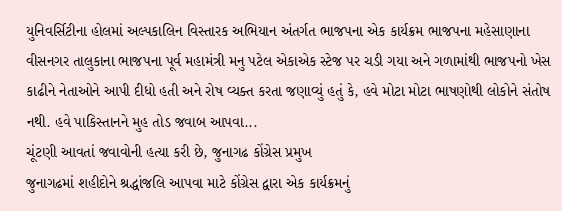યુનિવર્સિટીના હોલમાં અલ્પકાલિન વિસ્તારક અભિયાન અંતર્ગત ભાજપના એક કાર્યક્રમ ભાજપના મહેસાણાના વીસનગર તાલુકાના ભાજપના પૂર્વ મહામંત્રી મનુ પટેલ એકાએક સ્ટેજ પર ચડી ગયા અને ગળામાંથી ભાજપનો ખેસ કાઢીને નેતાઓને આપી દીધો હતી અને રોષ વ્યક્ત કરતા જણાવ્યું હતું કે, હવે મોટા મોટા ભાષણોથી લોકોને સંતોષ નથી. હવે પાકિસ્તાનને મુહ તોડ જવાબ આપવા...
ચૂંટણી આવતાં જવાવોની હત્યા કરી છે, જુનાગઢ કોંગ્રેસ પ્રમુખ
જુનાગઢમાં શહીદોને શ્રદ્ધાંજલિ આપવા માટે કોંગ્રેસ દ્વારા એક કાર્યક્રમનું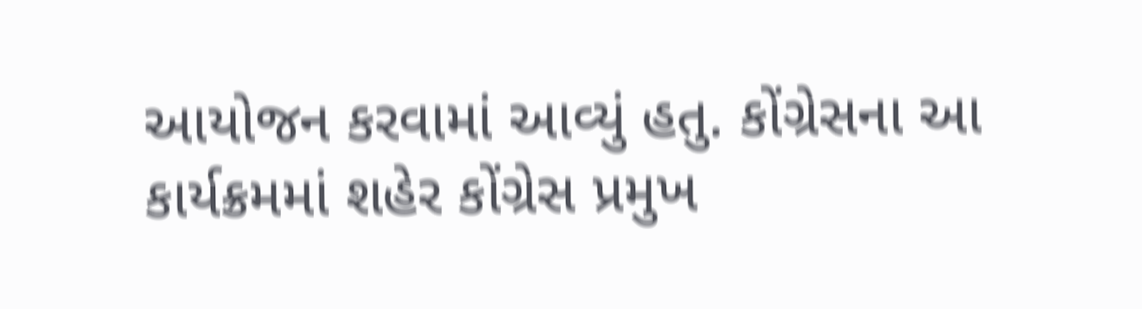આયોજન કરવામાં આવ્યું હતુ. કોંગ્રેસના આ કાર્યક્રમમાં શહેર કોંગ્રેસ પ્રમુખ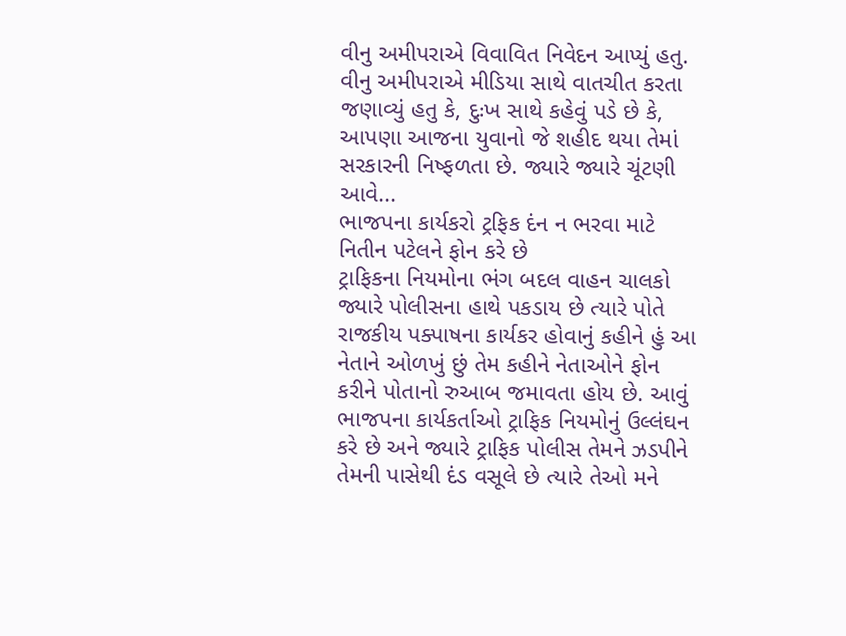વીનુ અમીપરાએ વિવાવિત નિવેદન આપ્યું હતુ. વીનુ અમીપરાએ મીડિયા સાથે વાતચીત કરતા જણાવ્યું હતુ કે, દુઃખ સાથે કહેવું પડે છે કે, આપણા આજના યુવાનો જે શહીદ થયા તેમાં સરકારની નિષ્ફળતા છે. જ્યારે જ્યારે ચૂંટણી આવે...
ભાજપના કાર્યકરો ટ્રફિક દંન ન ભરવા માટે નિતીન પટેલને ફોન કરે છે
ટ્રાફિકના નિયમોના ભંગ બદલ વાહન ચાલકો જ્યારે પોલીસના હાથે પકડાય છે ત્યારે પોતે રાજકીય પક્પાષના કાર્યકર હોવાનું કહીને હું આ નેતાને ઓળખું છું તેમ કહીને નેતાઓને ફોન કરીને પોતાનો રુઆબ જમાવતા હોય છે. આવું ભાજપના કાર્યકર્તાઓ ટ્રાફિક નિયમોનું ઉલ્લંઘન કરે છે અને જ્યારે ટ્રાફિક પોલીસ તેમને ઝડપીને તેમની પાસેથી દંડ વસૂલે છે ત્યારે તેઓ મને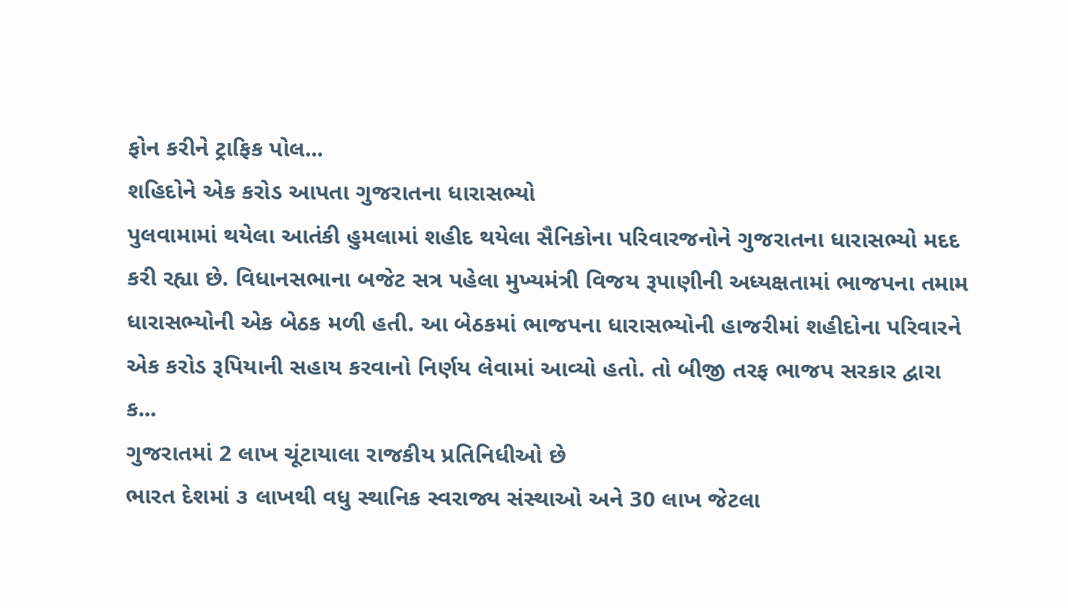ફોન કરીને ટ્રાફિક પોલ...
શહિદોને એક કરોડ આપતા ગુજરાતના ધારાસભ્યો
પુલવામામાં થયેલા આતંકી હુમલામાં શહીદ થયેલા સૈનિકોના પરિવારજનોને ગુજરાતના ધારાસભ્યો મદદ કરી રહ્યા છે. વિધાનસભાના બજેટ સત્ર પહેલા મુખ્યમંત્રી વિજય રૂપાણીની અધ્યક્ષતામાં ભાજપના તમામ ધારાસભ્યોની એક બેઠક મળી હતી. આ બેઠકમાં ભાજપના ધારાસભ્યોની હાજરીમાં શહીદોના પરિવારને એક કરોડ રૂપિયાની સહાય કરવાનો નિર્ણય લેવામાં આવ્યો હતો. તો બીજી તરફ ભાજપ સરકાર દ્વારા ક...
ગુજરાતમાં 2 લાખ ચૂંટાયાલા રાજકીય પ્રતિનિધીઓ છે
ભારત દેશમાં ૩ લાખથી વધુ સ્થાનિક સ્વરાજ્ય સંસ્થાઓ અને 30 લાખ જેટલા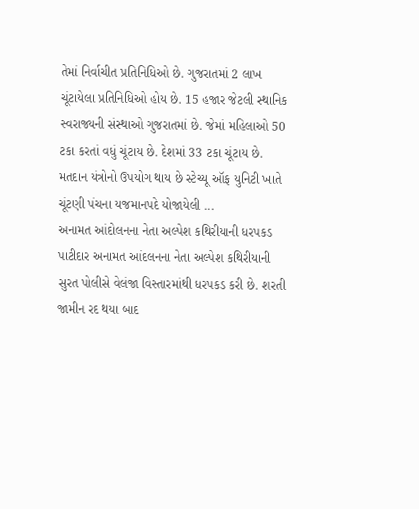તેમાં નિર્વાચીત પ્રતિનિધિઓ છે. ગુજરાતમાં 2 લાખ ચૂંટાયેલા પ્રતિનિધિઓ હોય છે. 15 હજાર જેટલી સ્થાનિક સ્વરાજ્યની સંસ્થાઓ ગુજરાતમાં છે. જેમાં મહિલાઓ 50 ટકા કરતાં વધું ચૂંટાય છે. દેશમાં 33 ટકા ચૂંટાય છે. મતદાન યંત્રોનો ઉપયોગ થાય છે સ્ટેચ્યૂ ઑફ યુનિટી ખાતે ચૂંટણી પંચના યજમાનપદે યોજાયેલી ...
અનામત આંદોલનના નેતા અલ્પેશ કથિરીયાની ધરપકડ
પાટીદાર અનામત આંદલનના નેતા અલ્પેશ કથિરીયાની સુરત પોલીસે વેલંજા વિસ્તારમાંથી ધરપકડ કરી છે. શરતી જામીન રદ થયા બાદ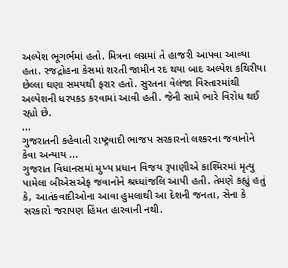અલ્પેશ ભૂગર્ભમાં હતો. મિત્રના લગ્નમાં તે હાજરી આપવા આવ્યા હતા. રજદ્રોહના કેસમાં શરતી જામીન રદ થયા બાદ અલ્પેશ કથિરીયા છેલ્લા ઘણા સમયથી ફરાર હતો. સુરતના વેલંજા વિસ્તારમાંથી અલ્પેશની ધરપકડ કરવામાં આવી હતી. જેની સામે ભારે વિરોધ થઈ રહ્યો છે.
...
ગુજરાતની કહેવાતી રાષ્ટ્રવાદી ભાજપ સરકારનો લશ્કરના જવાનોને કેવા અન્યાય ...
ગુજરાત વિધાનસમાં મુખ્ય પ્રધાન વિજય રૂપાણીએ કાશ્મિરમાં મૃત્યુ પામેલા બીએસએફ જવાનોને શ્રધ્ધાંજલિ આપી હતી. તેમણે કહ્યું હતું કે, આતંકવાદીઓના આવા હુમલાથી આ દેશની જનતા, સેના કે સરકારો જરાપણ હિંમત હારવાની નથી.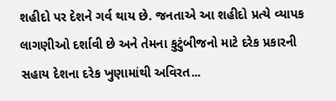શહીદો પર દેશને ગર્વ થાય છે. જનતાએ આ શહીદો પ્રત્યે વ્યાપક લાગણીઓ દર્શાવી છે અને તેમના કુટુંબીજનો માટે દરેક પ્રકારની સહાય દેશના દરેક ખુણામાંથી અવિરત...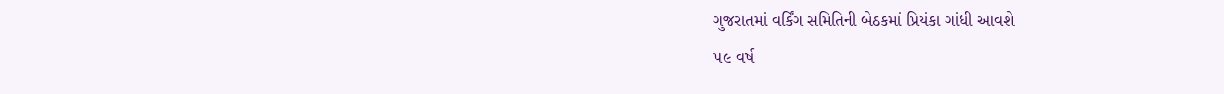ગુજરાતમાં વર્કિંગ સમિતિની બેઠકમાં પ્રિયંકા ગાંધી આવશે
૫૯ વર્ષ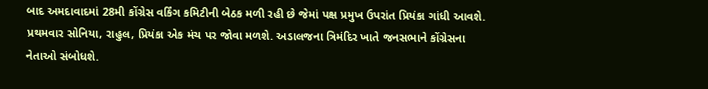બાદ અમદાવાદમાં 28મી કોંગ્રેસ વર્કિંગ કમિટીની બેઠક મળી રહી છે જેમાં પક્ષ પ્રમુખ ઉપરાંત પ્રિયંકા ગાંધી આવશે. પ્રથમવાર સોનિયા, રાહુલ, પ્રિયંકા એક મંચ પર જોવા મળશે. અડાલજના ત્રિમંદિર ખાતે જનસભાને કોંગ્રેસના નેતાઓ સંબોધશે.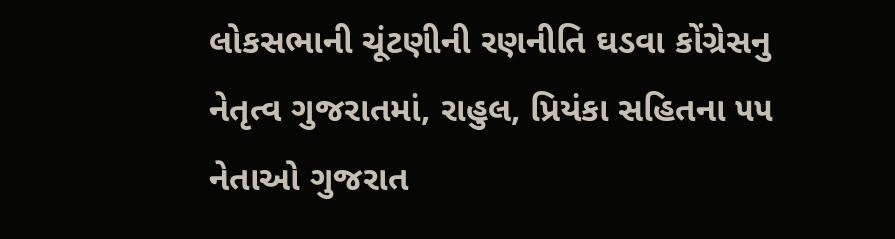લોકસભાની ચૂંટણીની રણનીતિ ઘડવા કોંગ્રેસનુ નેતૃત્વ ગુજરાતમાં, રાહુલ, પ્રિયંકા સહિતના ૫૫ નેતાઓ ગુજરાત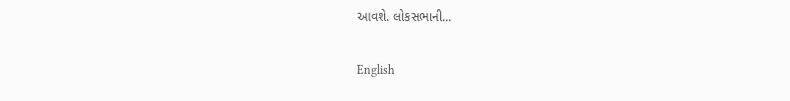આવશે. લોકસભાની...

English